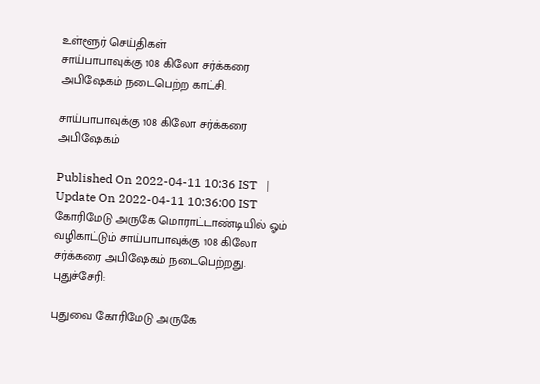உள்ளூர் செய்திகள்
சாய்பாபாவுக்கு 108 கிலோ சர்க்கரை அபிஷேகம் நடைபெற்ற காட்சி.

சாய்பாபாவுக்கு 108 கிலோ சர்க்கரை அபிஷேகம்

Published On 2022-04-11 10:36 IST   |   Update On 2022-04-11 10:36:00 IST
கோரிமேடு அருகே மொராட்டாண்டியில் ஓம் வழிகாட்டும் சாய்பாபாவுக்கு 108 கிலோ சர்க்கரை அபிஷேகம் நடைபெற்றது.
புதுச்சேரி:

புதுவை கோரிமேடு அருகே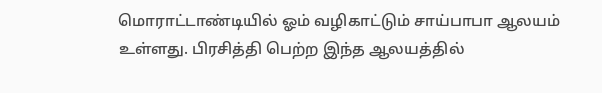மொராட்டாண்டியில் ஓம் வழிகாட்டும் சாய்பாபா ஆலயம் உள்ளது. பிரசித்தி பெற்ற இந்த ஆலயத்தில்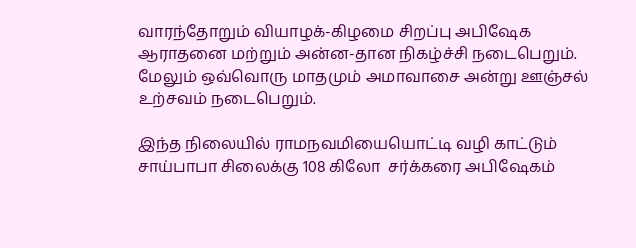வாரந்தோறும் வியாழக்-கிழமை சிறப்பு அபிஷேக ஆராதனை மற்றும் அன்ன-தான நிகழ்ச்சி நடைபெறும். மேலும் ஒவ்வொரு மாதமும் அமாவாசை அன்று ஊஞ்சல் உற்சவம் நடைபெறும்.

இந்த நிலையில் ராமநவமியையொட்டி வழி காட்டும் சாய்பாபா சிலைக்கு 108 கிலோ  சர்க்கரை அபிஷேகம்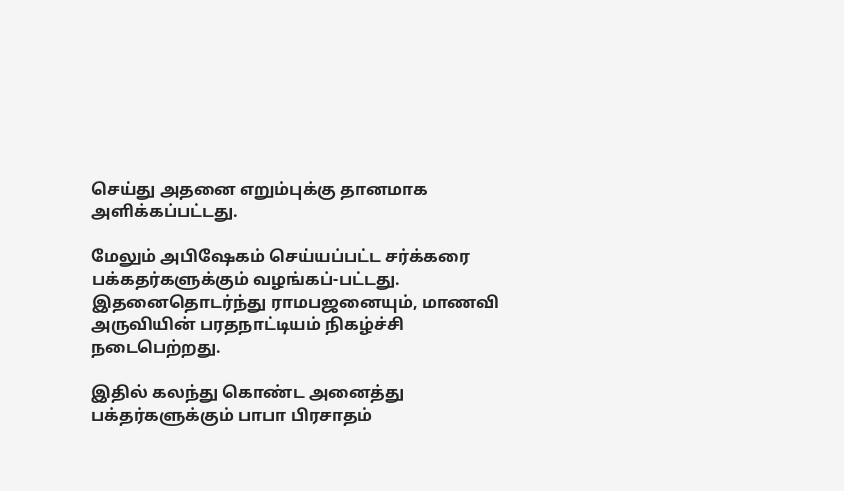செய்து அதனை எறும்புக்கு தானமாக அளிக்கப்பட்டது.

மேலும் அபிஷேகம் செய்யப்பட்ட சர்க்கரை பக்கதர்களுக்கும் வழங்கப்-பட்டது. இதனைதொடர்ந்து ராமபஜனையும், மாணவி அருவியின் பரதநாட்டியம் நிகழ்ச்சி நடைபெற்றது.

இதில் கலந்து கொண்ட அனைத்து பக்தர்களுக்கும் பாபா பிரசாதம்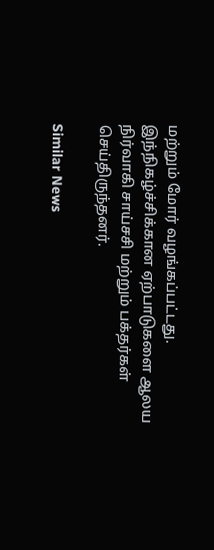மற்றும் மோர் வழங்கப்பட்டது. இந்நிகழ்ச்சிக்கான ஏற்பாடுகளை ஆலய நிர்வாகி சாய்சசி மற்றும் பக்தர்கள் செய்திருந்தனர்.

Similar News